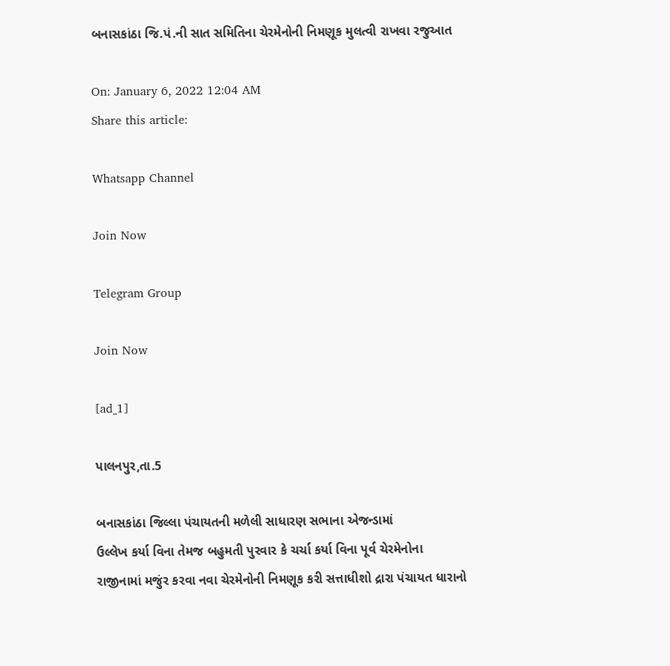બનાસકાંઠા જિ.પં.ની સાત સમિતિના ચેરમેનોની નિમણૂક મુલત્વી રાખવા રજુઆત

On: January 6, 2022 12:04 AM
Share this article:

Whatsapp Channel

Join Now

Telegram Group

Join Now

[ad_1]

પાલનપુર,તા.5

બનાસકાંઠા જિલ્લા પંચાયતની મળેલી સાધારણ સભાના એજન્ડામાં
ઉલ્લેખ કર્યા વિના તેમજ બહુમતી પુરવાર કે ચર્ચા કર્યા વિના પૂર્વ ચેરમેનોના
રાજીનામાં મજુંર કરવા નવા ચેરમેનોની નિમણૂક કરી સત્તાધીશો દ્રારા પંચાયત ધારાનો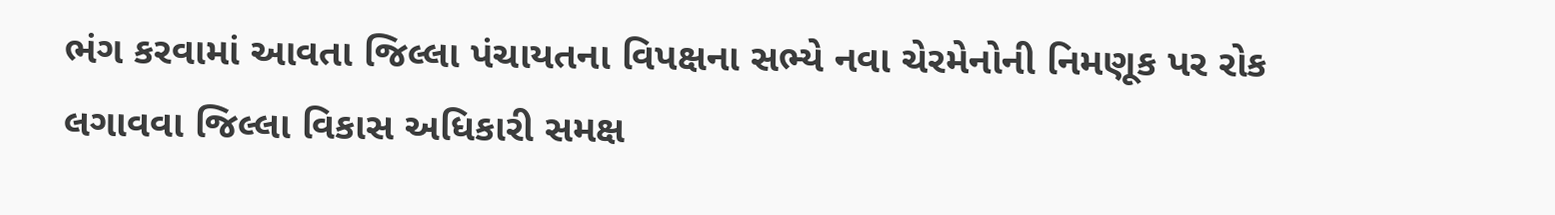ભંગ કરવામાં આવતા જિલ્લા પંચાયતના વિપક્ષના સભ્યે નવા ચેરમેનોની નિમણૂક પર રોક
લગાવવા જિલ્લા વિકાસ અધિકારી સમક્ષ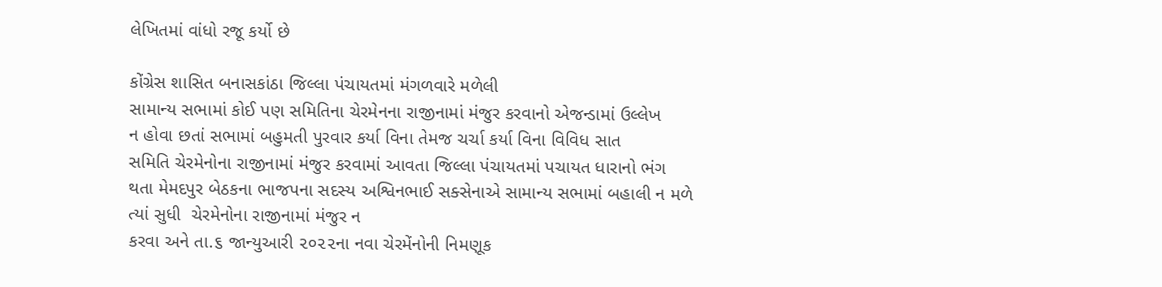લેખિતમાં વાંધો રજૂ કર્યો છે

કોંગ્રેસ શાસિત બનાસકાંઠા જિલ્લા પંચાયતમાં મંગળવારે મળેલી
સામાન્ય સભામાં કોઈ પણ સમિતિના ચેરમેનના રાજીનામાં મંજુર કરવાનો એજન્ડામાં ઉલ્લેખ
ન હોવા છતાં સભામાં બહુમતી પુરવાર કર્યા વિના તેમજ ચર્ચા કર્યા વિના વિવિધ સાત
સમિતિ ચેરમેનોના રાજીનામાં મંજુર કરવામાં આવતા જિલ્લા પંચાયતમાં પચાયત ધારાનો ભંગ
થતા મેમદપુર બેઠકના ભાજપના સદસ્ય અશ્વિનભાઈ સક્સેનાએ સામાન્ય સભામાં બહાલી ન મળે
ત્યાં સુધી  ચેરમેનોના રાજીનામાં મંજુર ન
કરવા અને તા.૬ જાન્યુઆરી ૨૦૨૨ના નવા ચેરમેંનોની નિમણૂક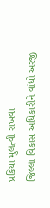પ્રકિયા મુલત્વી રાખવા
જિલ્લા વિકાસ અધિકારીને વાંધો અરજી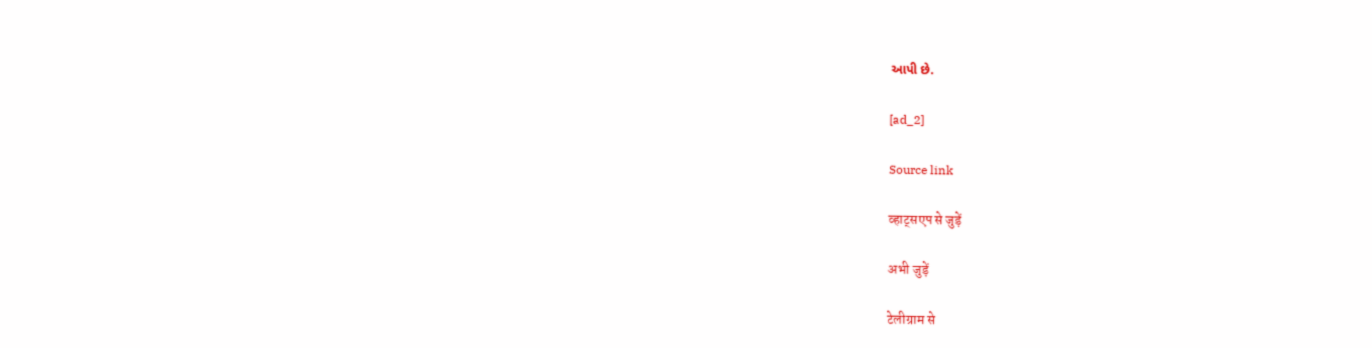આપી છે.

[ad_2]

Source link

व्हाट्सएप से जुड़ें

अभी जुड़ें

टेलीग्राम से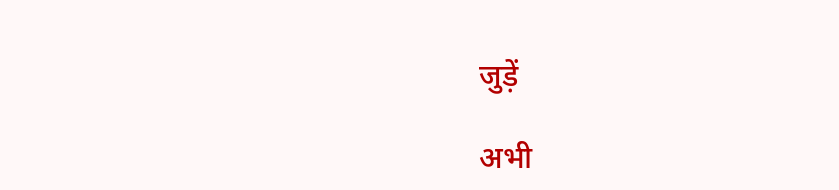जुड़ें

अभी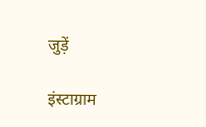जुड़ें

इंस्टाग्राम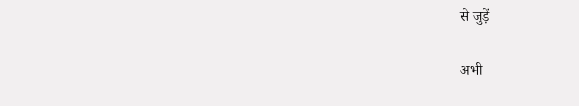से जुड़ें

अभी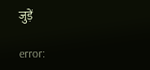जुड़ें

error: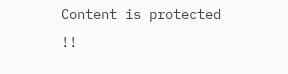Content is protected !!